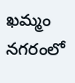ఖమ్మం నగరంలో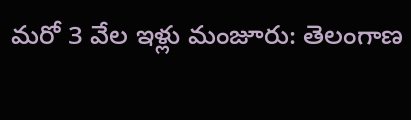మరో 3 వేల ఇళ్లు మంజూరు: తెలంగాణ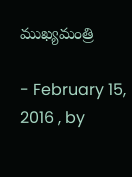ముఖ్యమంత్రి

- February 15, 2016 , by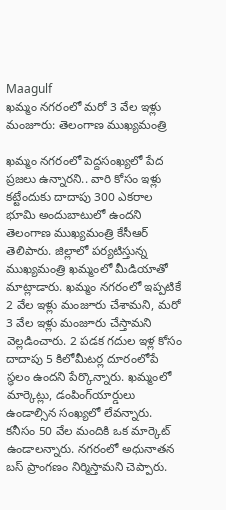Maagulf
ఖమ్మం నగరంలో మరో 3 వేల ఇళ్లు మంజూరు: తెలంగాణ ముఖ్యమంత్రి

ఖమ్మం నగరంలో పెద్దసంఖ్యలో పేద ప్రజలు ఉన్నారని.. వారి కోసం ఇళ్లు కట్టేందుకు దాదాపు 300 ఎకరాల భూమి అందుబాటులో ఉందని తెలంగాణ ముఖ్యమంత్రి కేసీఆర్‌ తెలిపారు. జిల్లాలో పర్యటిస్తున్న ముఖ్యమంత్రి ఖమ్మంలో మీడియాతో మాట్లాడారు. ఖమ్మం నగరంలో ఇప్పటికే 2 వేల ఇళ్లు మంజూరు చేశామని, మరో 3 వేల ఇళ్లు మంజూరు చేస్తామని వెల్లడించారు. 2 పడక గదుల ఇళ్ల కోసం దాదాపు 5 కిలోమీటర్ల దూరంలోపే స్థలం ఉందని పేర్కొన్నారు. ఖమ్మంలో మార్కెట్లు, డంపింగ్‌యార్డులు ఉండాల్సిన సంఖ్యలో లేవన్నారు. కనీసం 50 వేల మందికి ఒక మార్కెట్‌ ఉండాలన్నారు. నగరంలో అధునాతన బస్‌ ప్రాంగణం నిర్మిస్తామని చెప్పారు.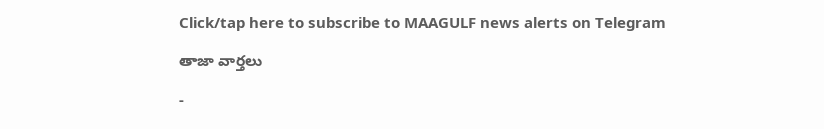Click/tap here to subscribe to MAAGULF news alerts on Telegram

తాజా వార్తలు

-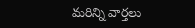మరిన్ని వార్తలు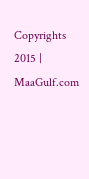Copyrights 2015 | MaaGulf.com